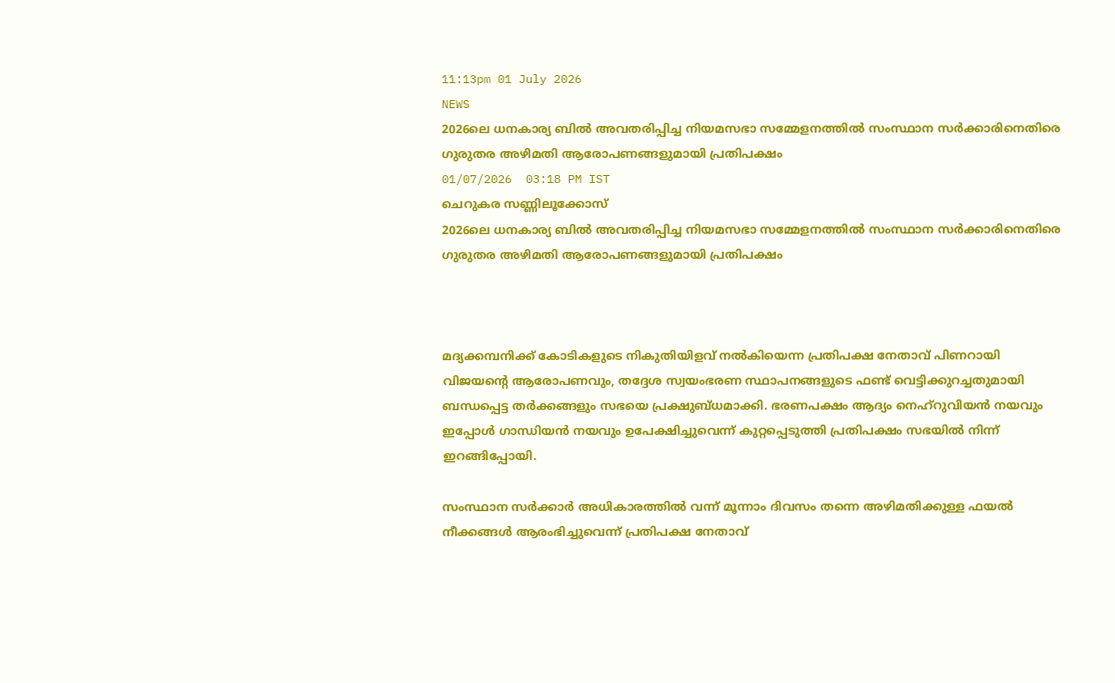11:13pm 01 July 2026
NEWS
2026ലെ ധനകാര്യ ബിൽ അവതരിപ്പിച്ച നിയമസഭാ സമ്മേളനത്തിൽ സംസ്ഥാന സർക്കാരിനെതിരെ ഗുരുതര അഴിമതി ആരോപണങ്ങളുമായി പ്രതിപക്ഷം
01/07/2026  03:18 PM IST
ചെറുകര സണ്ണിലൂക്കോസ്
2026ലെ ധനകാര്യ ബിൽ അവതരിപ്പിച്ച നിയമസഭാ സമ്മേളനത്തിൽ സംസ്ഥാന സർക്കാരിനെതിരെ ഗുരുതര അഴിമതി ആരോപണങ്ങളുമായി പ്രതിപക്ഷം



മദ്യക്കമ്പനിക്ക് കോടികളുടെ നികുതിയിളവ് നൽകിയെന്ന പ്രതിപക്ഷ നേതാവ് പിണറായി വിജയന്റെ ആരോപണവും, തദ്ദേശ സ്വയംഭരണ സ്ഥാപനങ്ങളുടെ ഫണ്ട് വെട്ടിക്കുറച്ചതുമായി ബന്ധപ്പെട്ട തർക്കങ്ങളും സഭയെ പ്രക്ഷുബ്‌ധമാക്കി. ഭരണപക്ഷം ആദ്യം നെഹ്റുവിയൻ നയവും ഇപ്പോൾ ഗാന്ധിയൻ നയവും ഉപേക്ഷിച്ചുവെന്ന് കുറ്റപ്പെടുത്തി പ്രതിപക്ഷം സഭയിൽ നിന്ന് ഇറങ്ങിപ്പോയി.

സംസ്ഥാന സർക്കാർ അധികാരത്തിൽ വന്ന് മൂന്നാം ദിവസം തന്നെ അഴിമതിക്കുള്ള ഫയൽ നീക്കങ്ങൾ ആരംഭിച്ചുവെന്ന് പ്രതിപക്ഷ നേതാവ്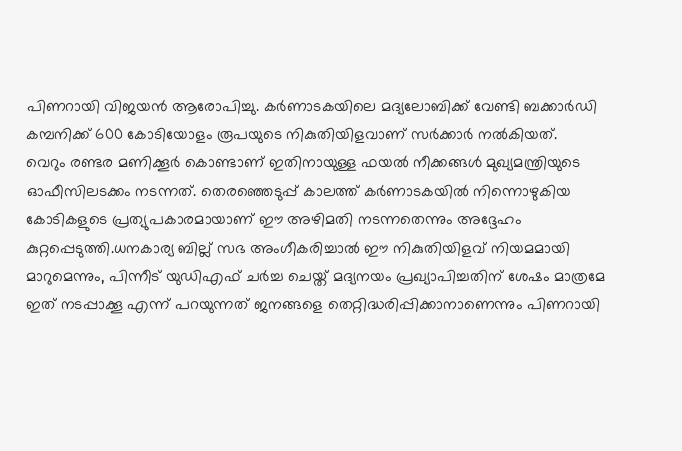പിണറായി വിജയൻ ആരോപിച്ചു. കർണാടകയിലെ മദ്യലോബിക്ക് വേണ്ടി ബക്കാർഡി കമ്പനിക്ക് 600 കോടിയോളം രൂപയുടെ നികുതിയിളവാണ് സർക്കാർ നൽകിയത്.
വെറും രണ്ടര മണിക്കൂർ കൊണ്ടാണ് ഇതിനായുള്ള ഫയൽ നീക്കങ്ങൾ മുഖ്യമന്ത്രിയുടെ ഓഫീസിലടക്കം നടന്നത്. തെരഞ്ഞെടുപ്പ് കാലത്ത് കർണാടകയിൽ നിന്നൊഴുകിയ കോടികളുടെ പ്രത്യുപകാരമായാണ് ഈ അഴിമതി നടന്നതെന്നും അദ്ദേഹം കുറ്റപ്പെടുത്തി.ധനകാര്യ ബില്ല് സഭ അംഗീകരിച്ചാൽ ഈ നികുതിയിളവ് നിയമമായി മാറുമെന്നും, പിന്നീട് യുഡിഎഫ് ചർച്ച ചെയ്ത് മദ്യനയം പ്രഖ്യാപിച്ചതിന് ശേഷം മാത്രമേ ഇത് നടപ്പാക്കൂ എന്ന് പറയുന്നത് ജനങ്ങളെ തെറ്റിദ്ധരിപ്പിക്കാനാണെന്നും പിണറായി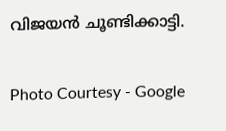വിജയൻ ചൂണ്ടിക്കാട്ടി.

Photo Courtesy - Google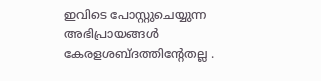ഇവിടെ പോസ്റ്റുചെയ്യുന്ന അഭിപ്രായങ്ങള്‍ കേരളശബ്‌ദത്തിന്റേതല്ല .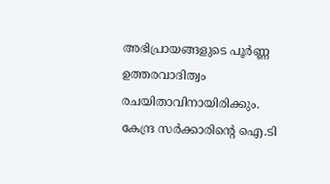അഭിപ്രായങ്ങളുടെ പൂര്‍ണ്ണ ഉത്തരവാദിത്വം രചയിതാവിനായിരിക്കും. കേന്ദ്ര സർക്കാരിന്റെ ഐ.ടി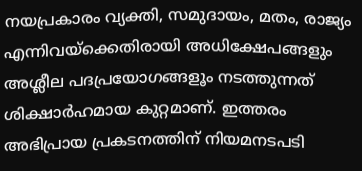നയപ്രകാരം വ്യക്തി, സമുദായം, മതം, രാജ്യം എന്നിവയ്ക്കെതിരായി അധിക്ഷേപങ്ങളും അശ്ലീല പദപ്രയോഗങ്ങളൂം നടത്തുന്നത് ശിക്ഷാര്‍ഹമായ കുറ്റമാണ്. ഇത്തരം അഭിപ്രായ പ്രകടനത്തിന് നിയമനടപടി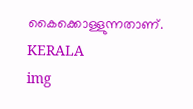കൈക്കൊള്ളുന്നതാണ്.
KERALA
img